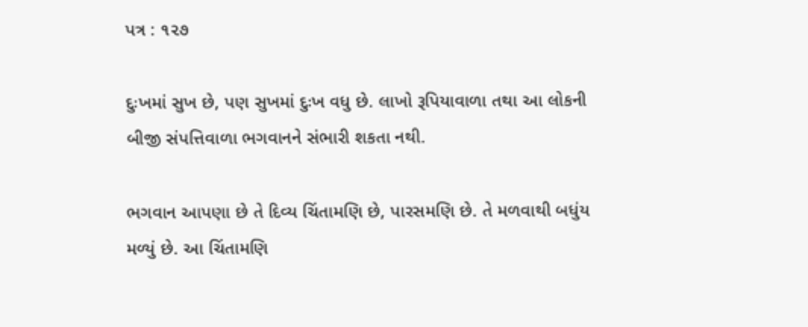પત્ર : ૧૨૭

દુઃખમાં સુખ છે, પણ સુખમાં દુઃખ વધુ છે. લાખો રૂપિયાવાળા તથા આ લોકની બીજી સંપત્તિવાળા ભગવાનને સંભારી શકતા નથી.

ભગવાન આપણા છે તે દિવ્ય ચિંતામણિ છે, પારસમણિ છે. તે મળવાથી બધુંય મળ્યું છે. આ ચિંતામણિ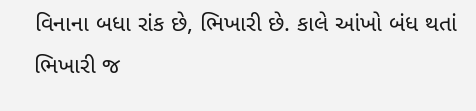વિનાના બધા રાંક છે, ભિખારી છે. કાલે આંખો બંધ થતાં ભિખારી જ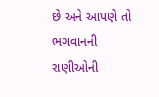છે અને આપણે તો ભગવાનની રાણીઓની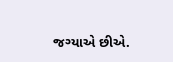જગ્યાએ છીએ.